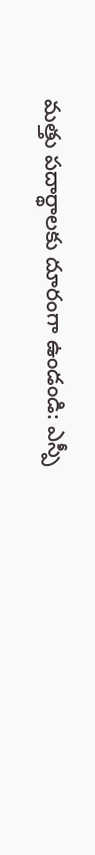మత్తు పదార్థాలకు దూరంగా ఉండండి: ఎస్పీ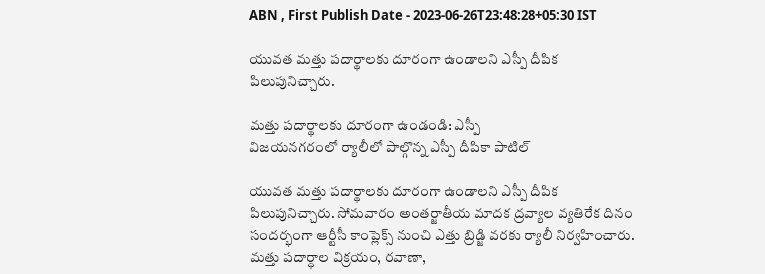ABN , First Publish Date - 2023-06-26T23:48:28+05:30 IST

యువత మత్తు పదార్థాలకు దూరంగా ఉండాలని ఎస్పీ దీపిక పిలుపునిచ్చారు.

మత్తు పదార్థాలకు దూరంగా ఉండండి: ఎస్పీ
విజయనగరంలో ర్యాలీలో పాల్గొన్న ఎస్పీ దీపికా పాటిల్‌

యువత మత్తు పదార్థాలకు దూరంగా ఉండాలని ఎస్పీ దీపిక పిలుపునిచ్చారు. సోమవారం అంతర్జాతీయ మాదక ద్రవ్యాల వ్యతిరేక దినం సందర్భంగా ఆర్టీసీ కాంప్లెక్స్‌ నుంచి ఎత్తు బ్రిడ్జి వరకు ర్యాలీ నిర్వహించారు. మత్తు పదార్ధాల విక్రయం, రవాణా,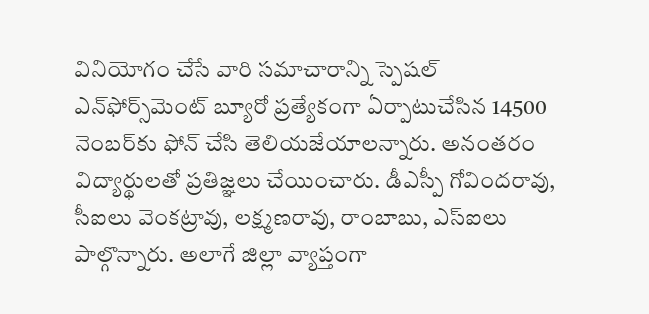వినియోగం చేసే వారి సమాచారాన్ని స్పెషల్‌ ఎన్‌ఫోర్స్‌మెంట్‌ బ్యూరో ప్రత్యేకంగా ఏర్పాటుచేసిన 14500 నెంబర్‌కు ఫోన్‌ చేసి తెలియజేయాలన్నారు. అనంతరం విద్యార్థులతో ప్రతిజ్ఞలు చేయించారు. డీఎస్పీ గోవిందరావు, సీఐలు వెంకట్రావు, లక్ష్మణరావు, రాంబాబు, ఎస్‌ఐలు పాల్గొన్నారు. అలాగే జిల్లా వ్యాప్తంగా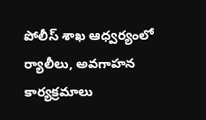పోలీస్‌ శాఖ ఆధ్వర్యంలో ర్యాలీలు, అవగాహన కార్యక్రమాలు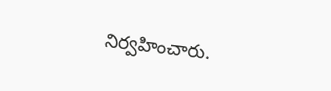నిర్వహించారు.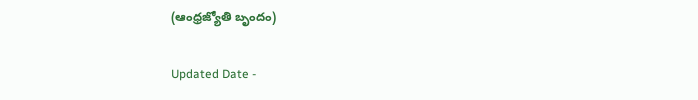(ఆంధ్రజ్యోతి బృందం)

Updated Date -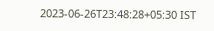2023-06-26T23:48:28+05:30 IST